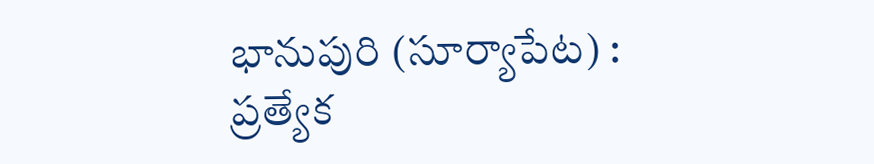భానుపురి (సూర్యాపేట) :
ప్రత్యేక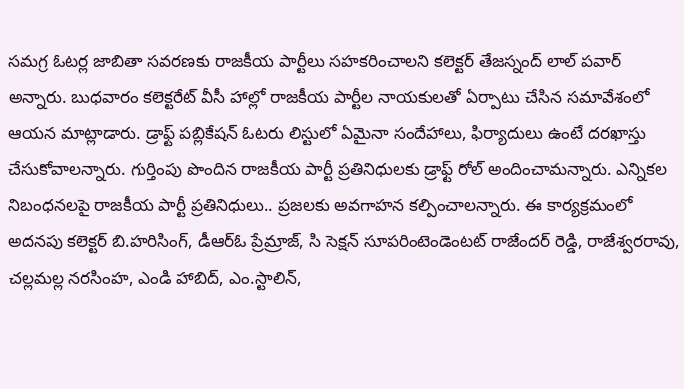సమగ్ర ఓటర్ల జాబితా సవరణకు రాజకీయ పార్టీలు సహకరించాలని కలెక్టర్ తేజస్నంద్ లాల్ పవార్ అన్నారు. బుధవారం కలెక్టరేట్ వీసీ హాల్లో రాజకీయ పార్టీల నాయకులతో ఏర్పాటు చేసిన సమావేశంలో ఆయన మాట్లాడారు. డ్రాఫ్ట్ పబ్లికేషన్ ఓటరు లిస్టులో ఏమైనా సందేహాలు, ఫిర్యాదులు ఉంటే దరఖాస్తు చేసుకోవాలన్నారు. గుర్తింపు పొందిన రాజకీయ పార్టీ ప్రతినిధులకు డ్రాఫ్ట్ రోల్ అందించామన్నారు. ఎన్నికల నిబంధనలపై రాజకీయ పార్టీ ప్రతినిధులు.. ప్రజలకు అవగాహన కల్పించాలన్నారు. ఈ కార్యక్రమంలో అదనపు కలెక్టర్ బి.హరిసింగ్, డీఆర్ఓ ప్రేమ్రాజ్, సి సెక్షన్ సూపరింటెండెంటట్ రాజేందర్ రెడ్డి, రాజేశ్వరరావు, చల్లమల్ల నరసింహ, ఎండి హాబిద్, ఎం.స్టాలిన్,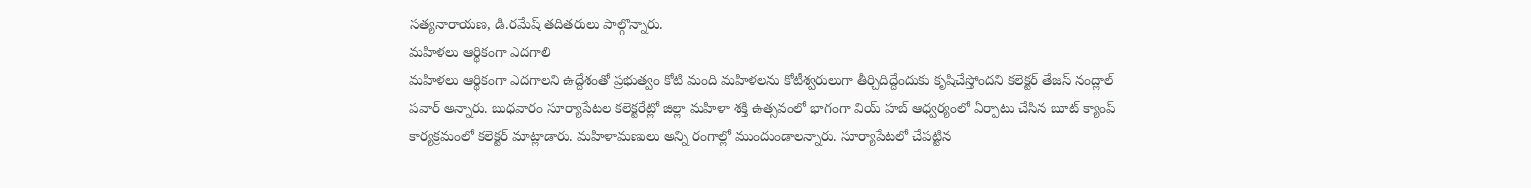సత్యనారాయణ, డి.రమేష్ తదితరులు పాల్గొన్నారు.
మహిళలు ఆర్థికంగా ఎదగాలి
మహిళలు ఆర్థికంగా ఎదగాలని ఉద్దేశంతో ప్రభుత్వం కోటి మంది మహిళలను కోటీశ్వరులుగా తీర్చిదిద్దేందుకు కృషిచేస్తోందని కలెక్టర్ తేజస్ నంద్లాల్ పవార్ అన్నారు. బుధవారం సూర్యాపేటల కలెక్టరేట్లో జిల్లా మహిళా శక్తి ఉత్సవంలో భాగంగా వియ్ హబ్ ఆధ్వర్యంలో ఏర్పాటు చేసిన బూట్ క్యాంప్ కార్యక్రమంలో కలెక్టర్ మాట్లాడారు. మహిళామణులు అన్ని రంగాల్లో ముందుండాలన్నారు. సూర్యాపేటలో చేపట్టిన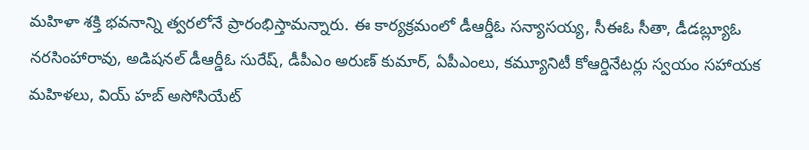మహిళా శక్తి భవనాన్ని త్వరలోనే ప్రారంభిస్తామన్నారు. ఈ కార్యక్రమంలో డీఆర్డీఓ సన్యాసయ్య, సీఈఓ సీతా, డీడబ్ల్యూఓ నరసింహారావు, అడిషనల్ డీఆర్డీఓ సురేష్, డీపీఎం అరుణ్ కుమార్, ఏపీఎంలు, కమ్యూనిటీ కోఆర్డినేటర్లు స్వయం సహాయక మహిళలు, వియ్ హబ్ అసోసియేట్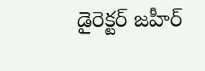డైరెక్టర్ జహీర్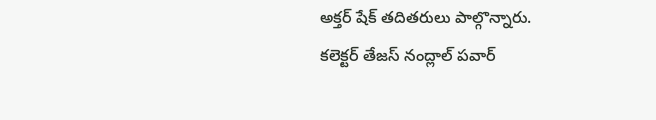అక్తర్ షేక్ తదితరులు పాల్గొన్నారు.
కలెక్టర్ తేజస్ నంద్లాల్ పవార్